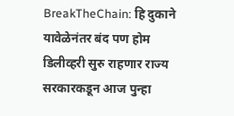BreakTheChain: हि दुकाने यावेळेनंतर बंद पण होम डिलीव्हरी सुरु राहणार राज्य सरकारकडून आज पुन्हा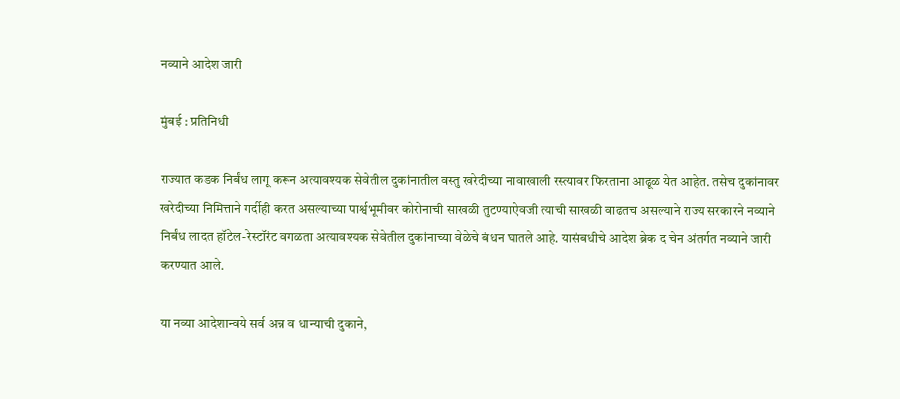नव्याने आदेश जारी

मुंबई : प्रतिनिधी

राज्यात कडक निर्बंध लागू करून अत्यावश्यक सेवेतील दुकांनातील वस्तु खरेदीच्या नावाखाली रस्त्यावर फिरताना आढूळ येत आहेत. तसेच दुकांनावर खरेदीच्या निमित्ताने गर्दीही करत असल्याच्या पार्श्वभूमीवर कोरोनाची साखळी तुटण्याऐवजी त्याची साखळी वाढतच असल्याने राज्य सरकारने नव्याने निर्बंध लादत हॉटेल-रेस्टॉरंट वगळता अत्यावश्यक सेवेतील दुकांनाच्या वेळेचे बंधन घातले आहे. यासंबधीचे आदेश ब्रेक द चेन अंतर्गत नव्याने जारी करण्यात आले.

या नव्या आदेशान्वये सर्व अन्न व धान्याची दुकाने,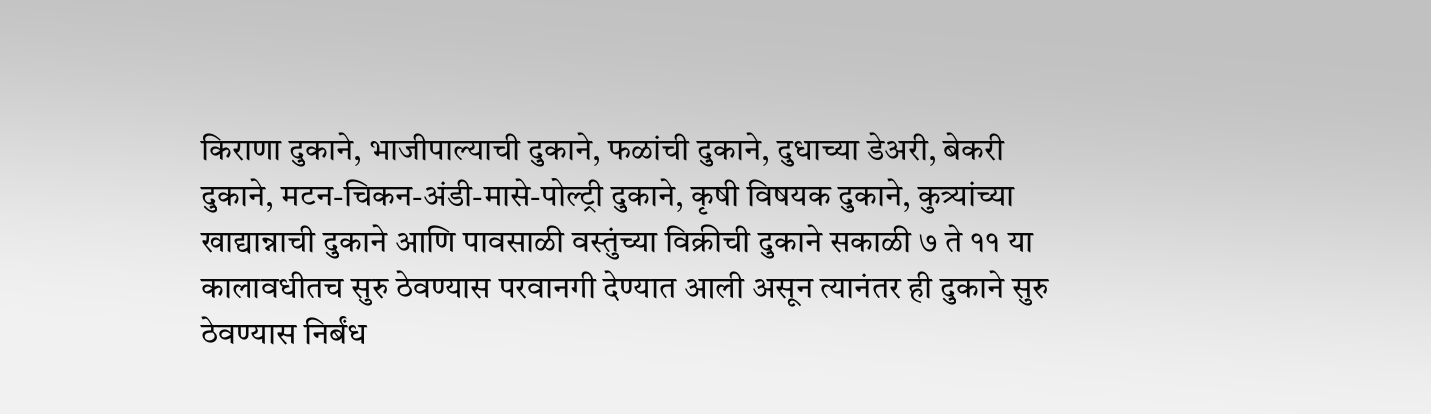किराणा दुकाने, भाजीपाल्याची दुकाने, फळांची दुकाने, दुधाच्या डेअरी, बेकरी दुकाने, मटन-चिकन-अंडी-मासे-पोल्ट्री दुकाने, कृषी विषयक दुकाने, कुत्र्यांच्या खाद्यान्नाची दुकाने आणि पावसाळी वस्तुंच्या विक्रीची दुकाने सकाळी ७ ते ११ या कालावधीतच सुरु ठेवण्यास परवानगी देण्यात आली असून त्यानंतर ही दुकाने सुरु ठेवण्यास निर्बंध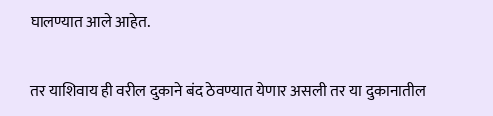घालण्यात आले आहेत.

तर याशिवाय ही वरील दुकाने बंद ठेवण्यात येणार असली तर या दुकानातील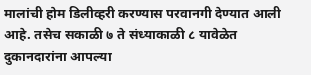मालांची होम डिलीव्हरी करण्यास परवानगी देण्यात आली आहे. तसेच सकाळी ७ ते संध्याकाळी ८ यावेळेत दुकानदारांना आपल्या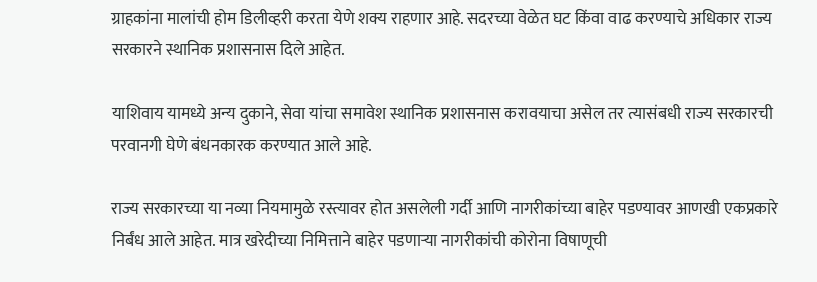ग्राहकांना मालांची होम डिलीव्हरी करता येणे शक्य राहणार आहे. सदरच्या वेळेत घट किंवा वाढ करण्याचे अधिकार राज्य सरकारने स्थानिक प्रशासनास दिले आहेत.

याशिवाय यामध्ये अन्य दुकाने, सेवा यांचा समावेश स्थानिक प्रशासनास करावयाचा असेल तर त्यासंबधी राज्य सरकारची परवानगी घेणे बंधनकारक करण्यात आले आहे.

राज्य सरकारच्या या नव्या नियमामुळे रस्त्यावर होत असलेली गर्दी आणि नागरीकांच्या बाहेर पडण्यावर आणखी एकप्रकारे निर्बंध आले आहेत. मात्र खरेदीच्या निमित्ताने बाहेर पडणाऱ्या नागरीकांची कोरोना विषाणूची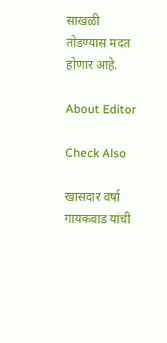साखळी तोडण्यास मदत होणार आहे.

About Editor

Check Also

खासदार वर्षा गायकवाड यांची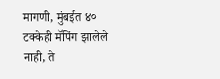मागणी, मुंबईत ४० टक्केही मॅपिंग झालेले नाही, ते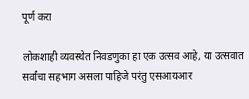पूर्ण करा

लोकशाही व्यवस्थेत निवडणुका हा एक उत्सव आहे, या उत्सवात सर्वांचा सहभाग असला पाहिजे परंतु एसआयआर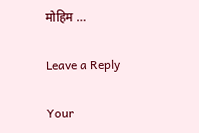मोहिम …

Leave a Reply

Your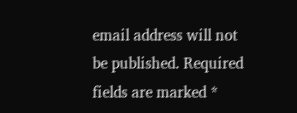email address will not be published. Required fields are marked *